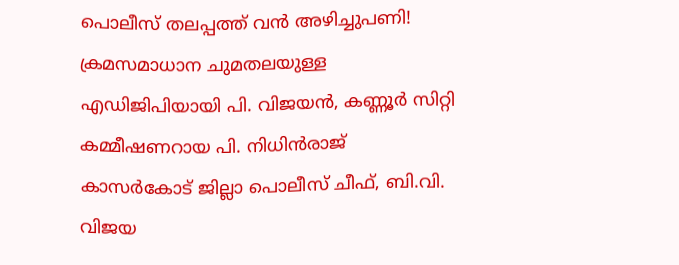പൊലീസ് തലപ്പത്ത് വന്‍ അഴിച്ചുപണി! ക്രമസമാധാന ചുമതലയുള്ള എഡിജിപിയായി പി. വിജയൻ, കണ്ണൂർ സിറ്റി കമ്മീഷണറായ പി. നിധിൻരാജ് കാസർകോട് ജില്ലാ പൊലീസ് ചീഫ്, ബി.വി. വിജയ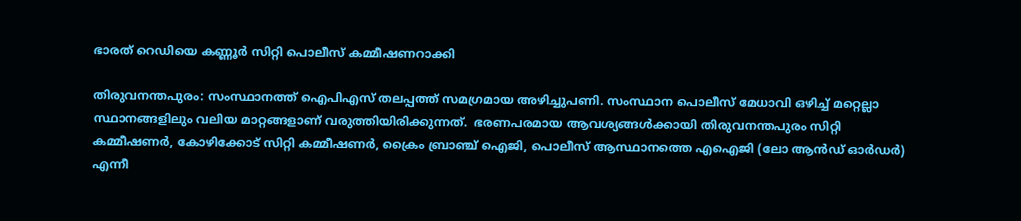ഭാരത് റെഡിയെ കണ്ണൂർ സിറ്റി പൊലീസ് കമ്മീഷണറാക്കി

തിരുവനന്തപുരം: സംസ്ഥാനത്ത് ഐപിഎസ് തലപ്പത്ത് സമഗ്രമായ അഴിച്ചുപണി. സംസ്ഥാന പൊലീസ് മേധാവി ഒഴിച്ച് മറ്റെല്ലാ സ്ഥാനങ്ങളിലും വലിയ മാറ്റങ്ങളാണ് വരുത്തിയിരിക്കുന്നത്.  ഭരണപരമായ ആവശ്യങ്ങള്‍ക്കായി തിരുവനന്തപുരം സിറ്റി കമ്മീഷണര്‍, കോഴിക്കോട് സിറ്റി കമ്മീഷണര്‍, ക്രൈം ബ്രാഞ്ച് ഐജി, പൊലീസ് ആസ്ഥാനത്തെ എഐജി (ലോ ആന്‍ഡ് ഓര്‍ഡര്‍) എന്നീ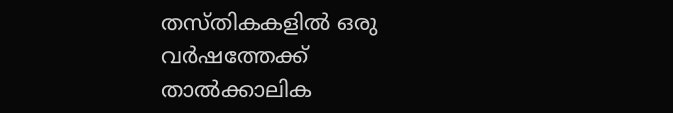തസ്തികകളില്‍ ഒരു വര്‍ഷത്തേക്ക് താല്‍ക്കാലിക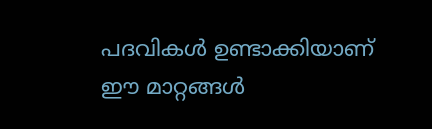പദവികള്‍ ഉണ്ടാക്കിയാണ് ഈ മാറ്റങ്ങള്‍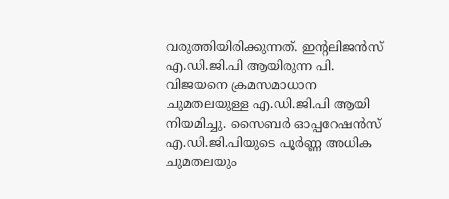വരുത്തിയിരിക്കുന്നത്. ഇന്റലിജൻസ് എ.ഡി.ജി.പി ആയിരുന്ന പി. വിജയനെ ക്രമസമാധാന ചുമതലയുള്ള എ.ഡി.ജി.പി ആയി നിയമിച്ചു. സൈബർ ഓപ്പറേഷൻസ് എ.ഡി.ജി.പിയുടെ പൂർണ്ണ അധിക ചുമതലയും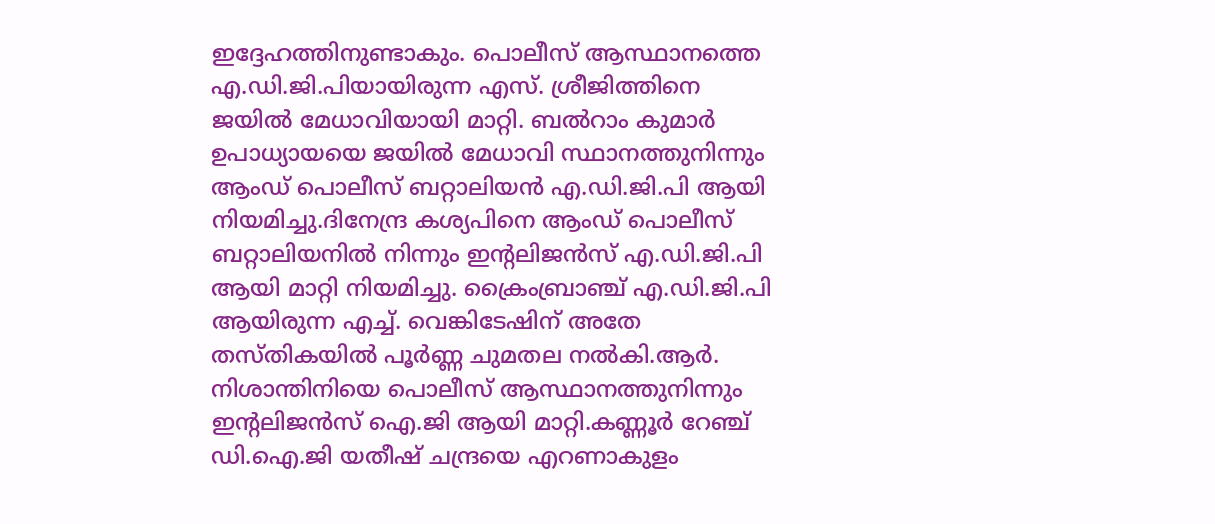ഇദ്ദേഹത്തിനുണ്ടാകും. പൊലീസ് ആസ്ഥാനത്തെ എ.ഡി.ജി.പിയായിരുന്ന എസ്. ശ്രീജിത്തിനെ ജയിൽ മേധാവിയായി മാറ്റി. ബൽറാം കുമാർ ഉപാധ്യായയെ ജയിൽ മേധാവി സ്ഥാനത്തുനിന്നും ആംഡ് പൊലീസ് ബറ്റാലിയൻ എ.ഡി.ജി.പി ആയി നിയമിച്ചു.ദിനേന്ദ്ര കശ്യപിനെ ആംഡ് പൊലീസ് ബറ്റാലിയനിൽ നിന്നും ഇന്റലിജൻസ് എ.ഡി.ജി.പി ആയി മാറ്റി നിയമിച്ചു. ക്രൈംബ്രാഞ്ച് എ.ഡി.ജി.പി ആയിരുന്ന എച്ച്. വെങ്കിടേഷിന് അതേ തസ്തികയിൽ പൂർണ്ണ ചുമതല നൽകി.ആർ. നിശാന്തിനിയെ പൊലീസ് ആസ്ഥാനത്തുനിന്നും ഇന്റലിജൻസ് ഐ.ജി ആയി മാറ്റി.കണ്ണൂർ റേഞ്ച് ഡി.ഐ.ജി യതീഷ് ചന്ദ്രയെ എറണാകുളം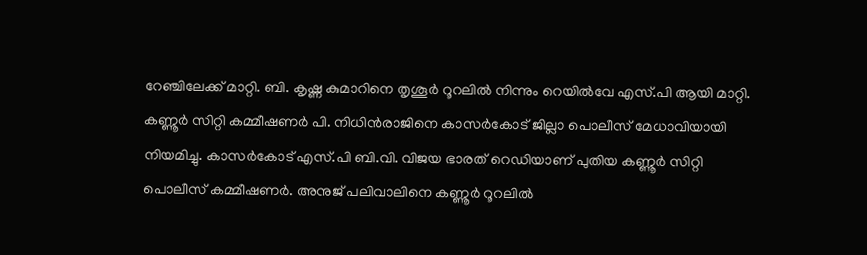റേഞ്ചിലേക്ക് മാറ്റി. ബി. കൃഷ്ണ കുമാറിനെ തൃശൂർ റൂറലിൽ നിന്നും റെയിൽവേ എസ്.പി ആയി മാറ്റി. കണ്ണൂർ സിറ്റി കമ്മീഷണർ പി. നിധിൻരാജിനെ കാസർകോട് ജില്ലാ പൊലീസ് മേധാവിയായി നിയമിച്ചു. കാസർകോട് എസ്.പി ബി.വി. വിജയ ഭാരത് റെഡിയാണ് പുതിയ കണ്ണൂർ സിറ്റി പൊലീസ് കമ്മീഷണർ. അനുജ് പലിവാലിനെ കണ്ണൂർ റൂറലിൽ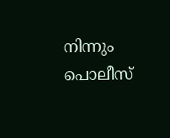നിന്നും പൊലീസ്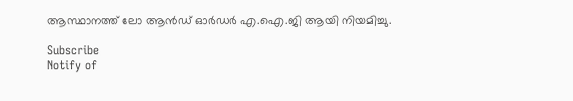ആസ്ഥാനത്ത് ലോ ആൻഡ് ഓർഡർ എ.ഐ.ജി ആയി നിയമിച്ചു.

Subscribe
Notify of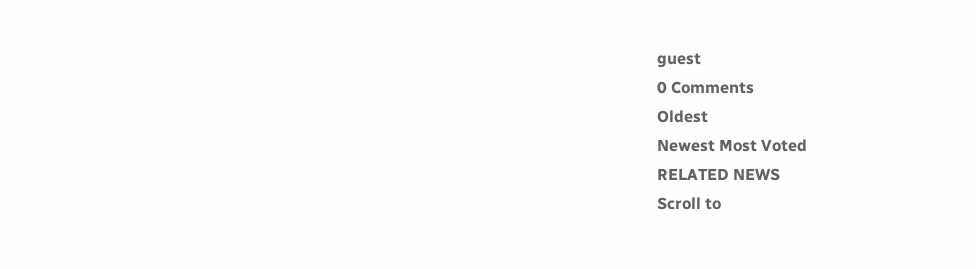guest
0 Comments
Oldest
Newest Most Voted
RELATED NEWS
Scroll to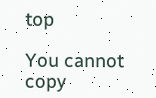top

You cannot copy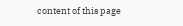content of this page